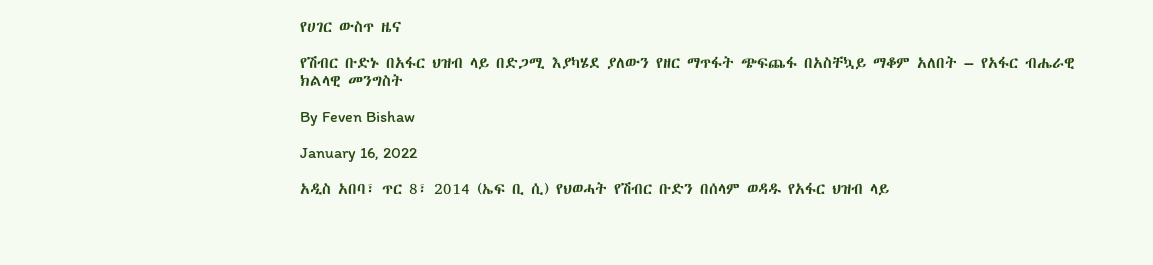የሀገር ውስጥ ዜና

የሽብር ቡድኑ በአፋር ህዝብ ላይ በድጋሚ እያካሄደ ያለውን የዘር ማጥፋት ጭፍጨፋ በአስቸኳይ ማቆም አለበት – የአፋር ብሔራዊ ክልላዊ መንግስት

By Feven Bishaw

January 16, 2022

አዲስ አበባ፣ ጥር 8፣ 2014 (ኤፍ ቢ ሲ) የህወሓት የሽብር ቡድን በሰላም ወዳዱ የአፋር ህዝብ ላይ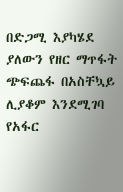በድጋሚ እያካሄደ ያለውን የዘር ማጥፋት ጭፍጨፋ በአስቸኳይ ሊያቆም እንደሚገባ የአፋር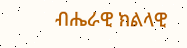ብሔራዊ ክልላዊ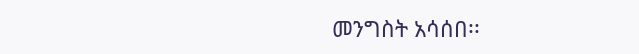መንግስት አሳሰበ፡፡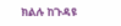ክልሉ ከጉዳዩ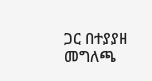ጋር በተያያዘ መግለጫ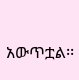አውጥቷል፡፡